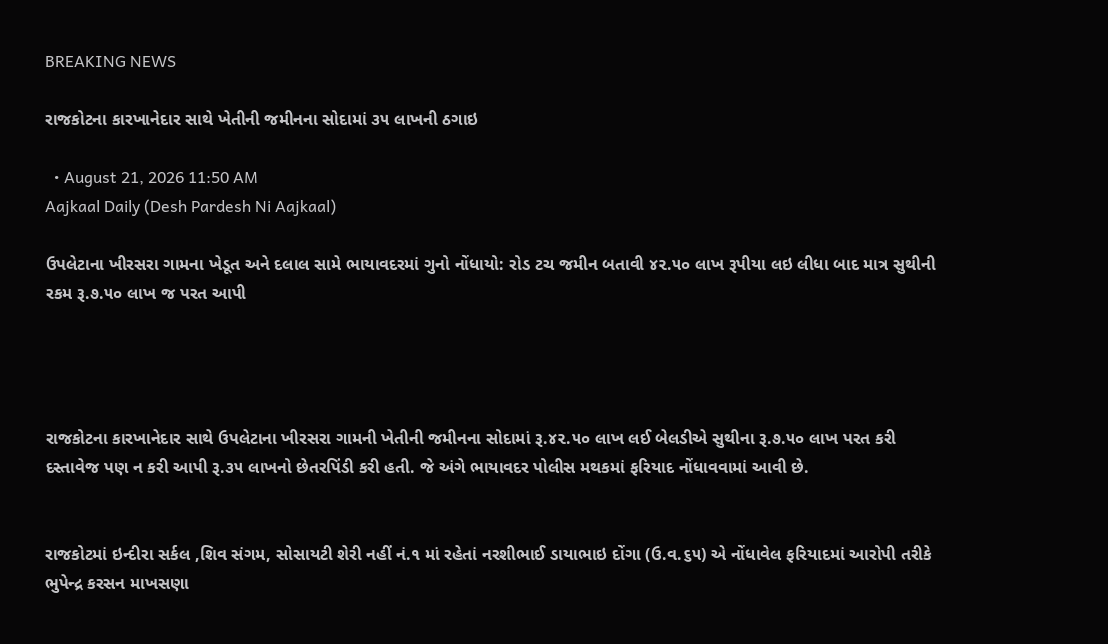BREAKING NEWS

રાજકોટના કારખાનેદાર સાથે ખેતીની જમીનના સોદામાં ૩૫ લાખની ઠગાઇ

  • August 21, 2026 11:50 AM
Aajkaal Daily (Desh Pardesh Ni Aajkaal)

ઉપલેટાના ખીરસરા ગામના ખેડૂત અને દલાલ સામે ભાયાવદરમાં ગુનો નોંધાયો: રોડ ટચ જમીન બતાવી ૪૨.૫૦ લાખ રૂપીયા લઇ લીધા બાદ માત્ર સુથીની રકમ રૂ.૭.૫૦ લાખ જ પરત આપી




રાજકોટના કારખાનેદાર સાથે ઉપલેટાના ખીરસરા ગામની ખેતીની જમીનના સોદામાં રૂ.૪૨.૫૦ લાખ લઈ બેલડીએ સુથીના રૂ.૭.૫૦ લાખ પરત કરી દસ્તાવેજ પણ ન કરી આપી રૂ.૩૫ લાખનો છેતરપિંડી કરી હતી. જે અંગે ભાયાવદર પોલીસ મથકમાં ફરિયાદ નોંધાવવામાં આવી છે.


રાજકોટમાં ઇન્દીરા સર્કલ ,શિવ સંગમ, સોસાયટી શેરી નહીં નં.૧ માં રહેતાં નરશીભાઈ ડાયાભાઇ દોંગા (ઉ.વ.૬૫) એ નોંધાવેલ ફરિયાદમાં આરોપી તરીકે ભુપેન્દ્ર કરસન માખસણા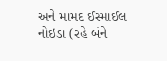અને મામદ ઈસ્માઈલ નોઇડા (રહે બંને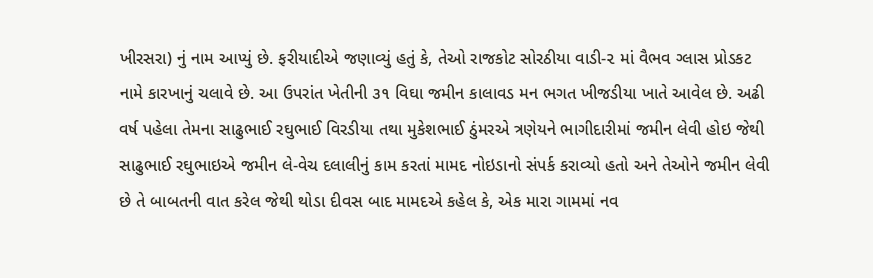ખીરસરા) નું નામ આપ્યું છે. ફરીયાદીએ જણાવ્યું હતું કે, તેઓ રાજકોટ સોરઠીયા વાડી-૨ માં વૈભવ ગ્લાસ પ્રોડકટ નામે કારખાનું ચલાવે છે. આ ઉપરાંત ખેતીની ૩૧ વિઘા જમીન કાલાવડ મન ભગત ખીજડીયા ખાતે આવેલ છે. અઢી વર્ષ પહેલા તેમના સાઢુભાઈ રઘુભાઈ વિરડીયા તથા મુકેશભાઈ ઠુંમરએ ત્રણેયને ભાગીદારીમાં જમીન લેવી હોઇ જેથી સાઢુભાઈ રઘુભાઇએ જમીન લે-વેચ દલાલીનું કામ કરતાં મામદ નોઇડાનો સંપર્ક કરાવ્યો હતો અને તેઓને જમીન લેવી છે તે બાબતની વાત કરેલ જેથી થોડા દીવસ બાદ મામદએ કહેલ કે, એક મારા ગામમાં નવ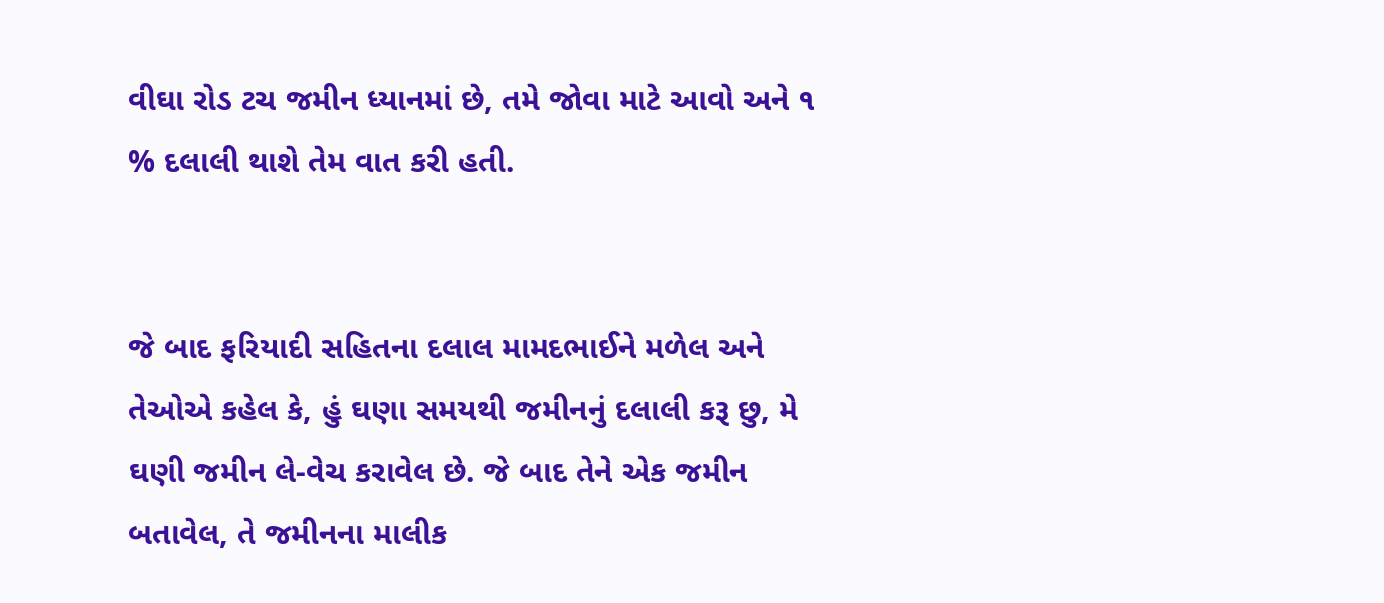વીઘા રોડ ટચ જમીન ધ્યાનમાં છે, તમે જોવા માટે આવો અને ૧ % દલાલી થાશે તેમ વાત કરી હતી.


જે બાદ ફરિયાદી સહિતના દલાલ મામદભાઈને મળેલ અને તેઓએ કહેલ કે, હું ઘણા સમયથી જમીનનું દલાલી કરૂ છુ, મે ઘણી જમીન લે-વેચ કરાવેલ છે. જે બાદ તેને એક જમીન બતાવેલ, તે જમીનના માલીક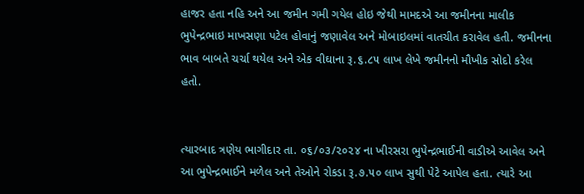હાજર હતા નહિ અને આ જમીન ગમી ગયેલ હોઇ જેથી મામદએ આ જમીનના માલીક ભુપેન્દ્રભાઇ માખસણા પટેલ હોવાનું જણાવેલ અને મોબાઇલમાં વાતચીત કરાવેલ હતી. જમીનના ભાવ બાબતે ચર્ચા થયેલ અને એક વીઘાના રૂ.૬.૮૫ લાખ લેખે જમીનનો મૌખીક સોદો કરેલ હતો.


ત્યારબાદ ત્રણેય ભાગીદાર તા. ૦૬/૦૩/૨૦૨૪ ના ખીરસરા ભુપેન્દ્રભાઈની વાડીએ આવેલ અને આ ભુપેન્દ્રભાઈને મળેલ અને તેઓને રોકડા રૂ.૭.૫૦ લાખ સુથી પેટે આપેલ હતા. ત્યારે આ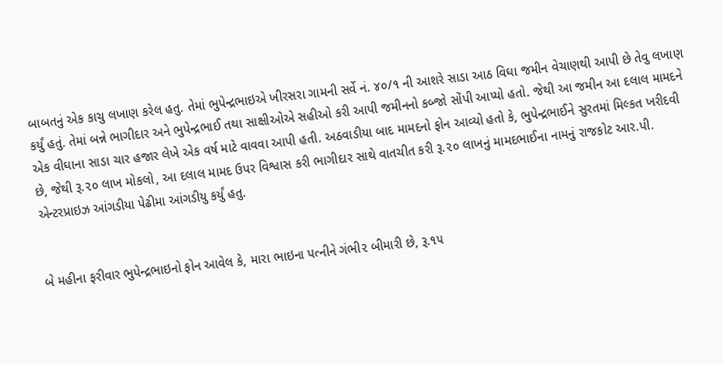બાબતનું એક કાચુ લખાણ કરેલ હતુ. તેમાં ભુપેન્દ્રભાઇએ ખીરસરા ગામની સર્વે નં. ૪૦/૧ ની આશરે સાડા આઠ વિઘા જમીન વેચાણથી આપી છે તેવુ લખાણ કર્યું હતું. તેમાં બન્ને ભાગીદાર અને ભુપેન્દ્રભાઈ તથા સાક્ષીઓએ સહીઓ કરી આપી જમીનનો કબ્જો સોંપી આપ્યો હતો. જેથી આ જમીન આ દલાલ મામદને એક વીઘાના સાડા ચાર હજાર લેખે એક વર્ષ માટે વાવવા આપી હતી. અઠવાડીયા બાદ મામદનો ફોન આવ્યો હતો કે, ભુપેન્દ્રભાઈને સુરતમાં મિલ્કત ખરીદવી છે, જેથી રૂ.૨૦ લાખ મોકલો, આ દલાલ મામદ ઉપર વિશ્વાસ કરી ભાગીદાર સાથે વાતચીત કરી રૂ.૨૦ લાખનું મામદભાઈના નામનું રાજકોટ આર.પી. એન્ટરપ્રાઇઝ આંગડીયા પેઢીમા આંગડીયુ કર્યું હતુ.


બે મહીના ફરીવાર ભુપેન્દ્રભાઇનો ફોન આવેલ કે, મારા ભાઇના પત્નીને ગંભી૨ બીમારી છે, રૂ.૧૫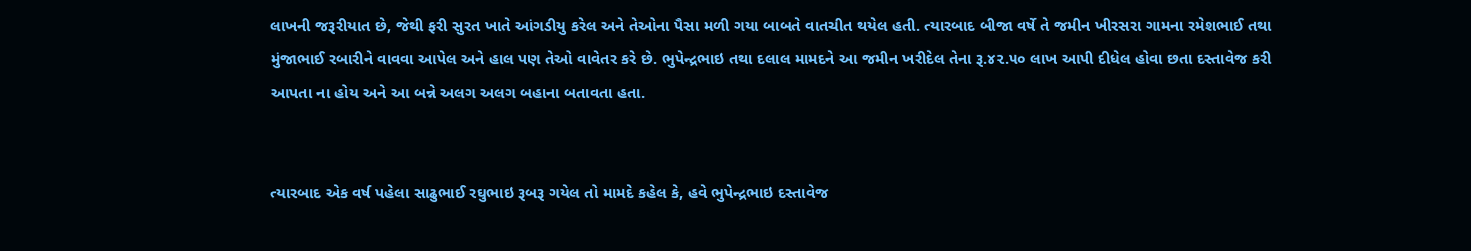લાખની જરૂરીયાત છે, જેથી ફરી સુરત ખાતે આંગડીયુ કરેલ અને તેઓના પૈસા મળી ગયા બાબતે વાતચીત થયેલ હતી. ત્યારબાદ બીજા વર્ષે તે જમીન ખીરસરા ગામના રમેશભાઈ તથા મુંજાભાઈ રબારીને વાવવા આપેલ અને હાલ પણ તેઓ વાવેતર કરે છે. ભુપેન્દ્રભાઇ તથા દલાલ મામદને આ જમીન ખરીદેલ તેના રૂ.૪૨.૫૦ લાખ આપી દીધેલ હોવા છતા દસ્તાવેજ કરી આપતા ના હોય અને આ બન્ને અલગ અલગ બહાના બતાવતા હતા.


ત્યારબાદ એક વર્ષ પહેલા સાઢુભાઈ રઘુભાઇ રૂબરૂ ગયેલ તો મામદે કહેલ કે, હવે ભુપેન્દ્રભાઇ દસ્તાવેજ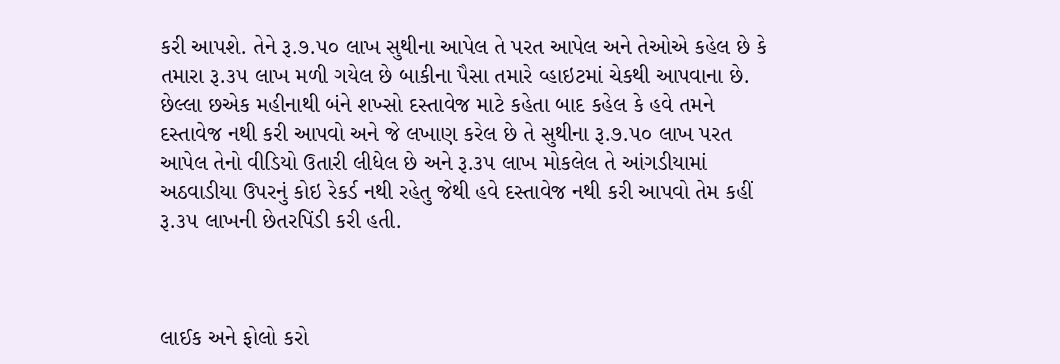કરી આપશે. તેને રૂ.૭.૫૦ લાખ સુથીના આપેલ તે પરત આપેલ અને તેઓએ કહેલ છે કે તમારા રૂ.૩૫ લાખ મળી ગયેલ છે બાકીના પૈસા તમારે વ્હાઇટમાં ચેકથી આપવાના છે. છેલ્લા છએક મહીનાથી બંને શખ્સો દસ્તાવેજ માટે કહેતા બાદ કહેલ કે હવે તમને દસ્તાવેજ નથી કરી આપવો અને જે લખાણ કરેલ છે તે સુથીના રૂ.૭.૫૦ લાખ પરત આપેલ તેનો વીડિયો ઉતારી લીધેલ છે અને રૂ.૩૫ લાખ મોકલેલ તે આંગડીયામાં અઠવાડીયા ઉપરનું કોઇ રેકર્ડ નથી રહેતુ જેથી હવે દસ્તાવેજ નથી કરી આપવો તેમ કહીં રૂ.૩૫ લાખની છેતરપિંડી કરી હતી.



લાઈક અને ફોલો કરો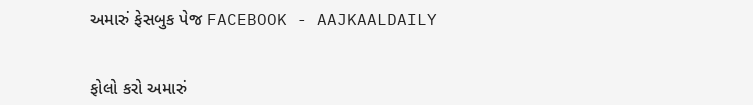અમારું ફેસબુક પેજ FACEBOOK - AAJKAALDAILY


ફોલો કરો અમારું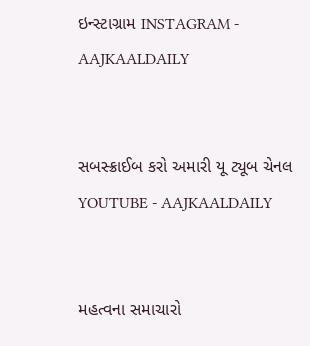ઇન્સ્ટાગ્રામ INSTAGRAM - AAJKAALDAILY


સબસ્ક્રાઈબ કરો અમારી યૂ ટ્યૂબ ચેનલ YOUTUBE - AAJKAALDAILY


મહત્વના સમાચારો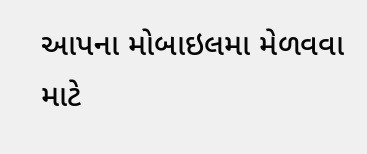આપના મોબાઇલમા મેળવવા માટે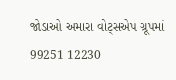જોડાઓ અમારા વોટ્સએપ ગ્રૂપમાં  99251 12230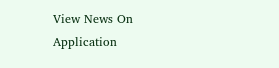View News On Application